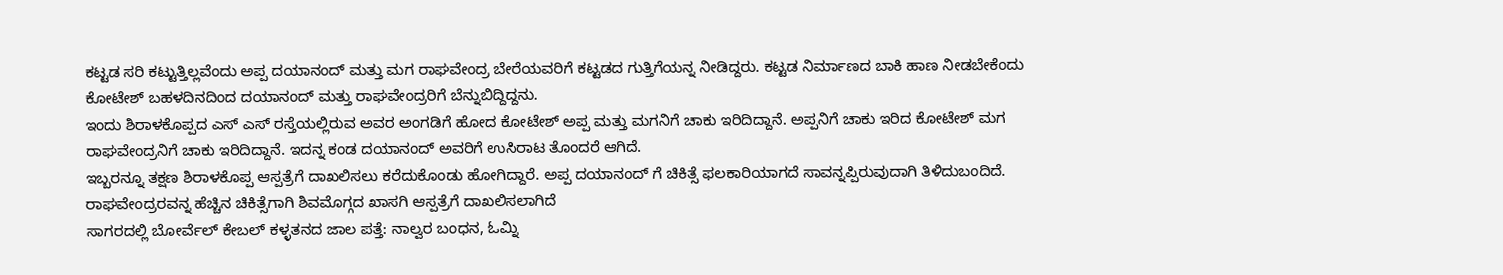ಕಟ್ಟಡ ಸರಿ ಕಟ್ಟುತ್ತಿಲ್ಲವೆಂದು ಅಪ್ಪ ದಯಾನಂದ್ ಮತ್ತು ಮಗ ರಾಘವೇಂದ್ರ ಬೇರೆಯವರಿಗೆ ಕಟ್ಟಡದ ಗುತ್ತಿಗೆಯನ್ನ ನೀಡಿದ್ದರು. ಕಟ್ಟಡ ನಿರ್ಮಾಣದ ಬಾಕಿ ಹಾಣ ನೀಡಬೇಕೆಂದು ಕೋಟೇಶ್ ಬಹಳದಿನದಿಂದ ದಯಾನಂದ್ ಮತ್ತು ರಾಘವೇಂದ್ರರಿಗೆ ಬೆನ್ನುಬಿದ್ದಿದ್ದನು.
ಇಂದು ಶಿರಾಳಕೊಪ್ಪದ ಎಸ್ ಎಸ್ ರಸ್ತೆಯಲ್ಲಿರುವ ಅವರ ಅಂಗಡಿಗೆ ಹೋದ ಕೋಟೇಶ್ ಅಪ್ಪ ಮತ್ತು ಮಗನಿಗೆ ಚಾಕು ಇರಿದಿದ್ದಾನೆ. ಅಪ್ಪನಿಗೆ ಚಾಕು ಇರಿದ ಕೋಟೇಶ್ ಮಗ ರಾಘವೇಂದ್ರನಿಗೆ ಚಾಕು ಇರಿದಿದ್ದಾನೆ. ಇದನ್ನ ಕಂಡ ದಯಾನಂದ್ ಅವರಿಗೆ ಉಸಿರಾಟ ತೊಂದರೆ ಆಗಿದೆ.
ಇಬ್ಬರನ್ನೂ ತಕ್ಷಣ ಶಿರಾಳಕೊಪ್ಪ ಆಸ್ಪತ್ರೆಗೆ ದಾಖಲಿಸಲು ಕರೆದುಕೊಂಡು ಹೋಗಿದ್ದಾರೆ. ಅಪ್ಪ ದಯಾನಂದ್ ಗೆ ಚಿಕಿತ್ಸೆ ಫಲಕಾರಿಯಾಗದೆ ಸಾವನ್ನಪ್ಪಿರುವುದಾಗಿ ತಿಳಿದುಬಂದಿದೆ. ರಾಘವೇಂದ್ರರವನ್ನ ಹೆಚ್ಚಿನ ಚಿಕಿತ್ಸೆಗಾಗಿ ಶಿವಮೊಗ್ಗದ ಖಾಸಗಿ ಆಸ್ಪತ್ರೆಗೆ ದಾಖಲಿಸಲಾಗಿದೆ
ಸಾಗರದಲ್ಲಿ ಬೋರ್ವೆಲ್ ಕೇಬಲ್ ಕಳ್ಳತನದ ಜಾಲ ಪತ್ತೆ: ನಾಲ್ವರ ಬಂಧನ, ಓಮ್ನಿ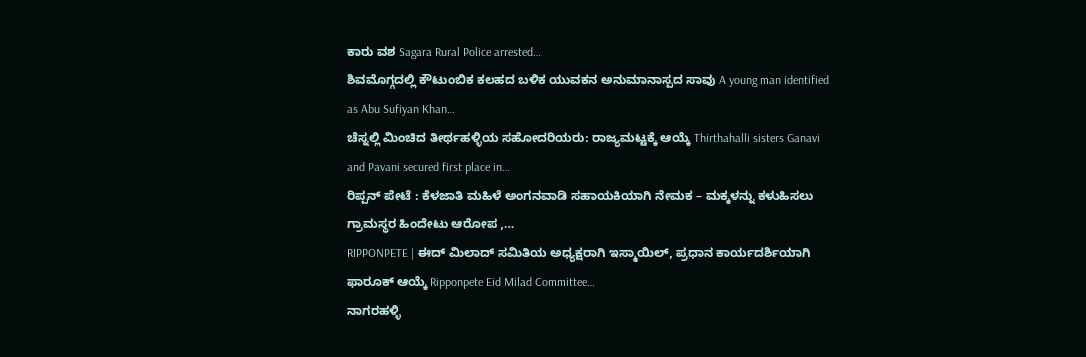ಕಾರು ವಶ Sagara Rural Police arrested…
ಶಿವಮೊಗ್ಗದಲ್ಲಿ ಕೌಟುಂಬಿಕ ಕಲಹದ ಬಳಿಕ ಯುವಕನ ಅನುಮಾನಾಸ್ಪದ ಸಾವು A young man identified as Abu Sufiyan Khan…
ಚೆಸ್ನಲ್ಲಿ ಮಿಂಚಿದ ತೀರ್ಥಹಳ್ಳಿಯ ಸಹೋದರಿಯರು: ರಾಜ್ಯಮಟ್ಟಕ್ಕೆ ಆಯ್ಕೆ Thirthahalli sisters Ganavi and Pavani secured first place in…
ರಿಪ್ಪನ್ ಪೇಟೆ : ಕೆಳಜಾತಿ ಮಹಿಳೆ ಅಂಗನವಾಡಿ ಸಹಾಯಕಿಯಾಗಿ ನೇಮಕ – ಮಕ್ಕಳನ್ನು ಕಳುಹಿಸಲು ಗ್ರಾಮಸ್ಥರ ಹಿಂದೇಟು ಆರೋಪ ,…
RIPPONPETE | ಈದ್ ಮಿಲಾದ್ ಸಮಿತಿಯ ಅಧ್ಯಕ್ಷರಾಗಿ ಇಸ್ಮಾಯಿಲ್, ಪ್ರಧಾನ ಕಾರ್ಯದರ್ಶಿಯಾಗಿ ಫಾರೂಕ್ ಆಯ್ಕೆ Ripponpete Eid Milad Committee…
ನಾಗರಹಳ್ಳಿ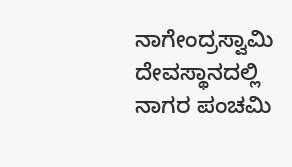ನಾಗೇಂದ್ರಸ್ವಾಮಿ ದೇವಸ್ಥಾನದಲ್ಲಿ ನಾಗರ ಪಂಚಮಿ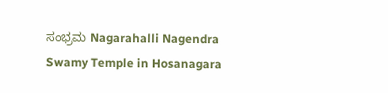ಸಂಭ್ರಮ Nagarahalli Nagendra Swamy Temple in Hosanagara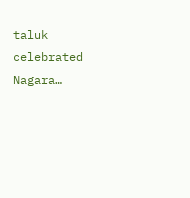taluk celebrated Nagara…